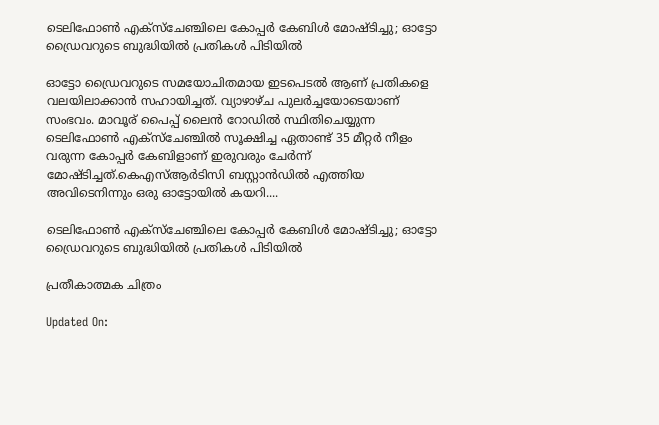ടെലിഫോൺ എക്സ്ചേഞ്ചിലെ കോപ്പർ കേബിൾ മോഷ്ടിച്ചു; ഓട്ടോ ഡ്രൈവറുടെ ബുദ്ധിയിൽ പ്രതികൾ പിടിയിൽ

ഓട്ടോ ഡ്രൈവറുടെ സമയോചിതമായ ഇടപെടൽ ആണ് പ്രതികളെ വലയിലാക്കാൻ സഹായിച്ചത്. വ്യാഴാഴ്ച പുലർച്ചയോടെയാണ് സംഭവം. മാവൂര് പൈപ്പ് ലൈൻ റോഡിൽ സ്ഥിതിചെയ്യുന്ന ടെലിഫോൺ എക്സ്ചേഞ്ചിൽ സൂക്ഷിച്ച ഏതാണ്ട് 35 മീറ്റർ നീളം വരുന്ന കോപ്പർ കേബിളാണ് ഇരുവരും ചേർന്ന് മോഷ്ടിച്ചത്.കെഎസ്ആർടിസി ബസ്റ്റാൻഡിൽ എത്തിയ അവിടെനിന്നും ഒരു ഓട്ടോയിൽ കയറി....

ടെലിഫോൺ എക്സ്ചേഞ്ചിലെ കോപ്പർ കേബിൾ മോഷ്ടിച്ചു; ഓട്ടോ ഡ്രൈവറുടെ ബുദ്ധിയിൽ പ്രതികൾ പിടിയിൽ

പ്രതീകാത്മക ചിത്രം

Updated On: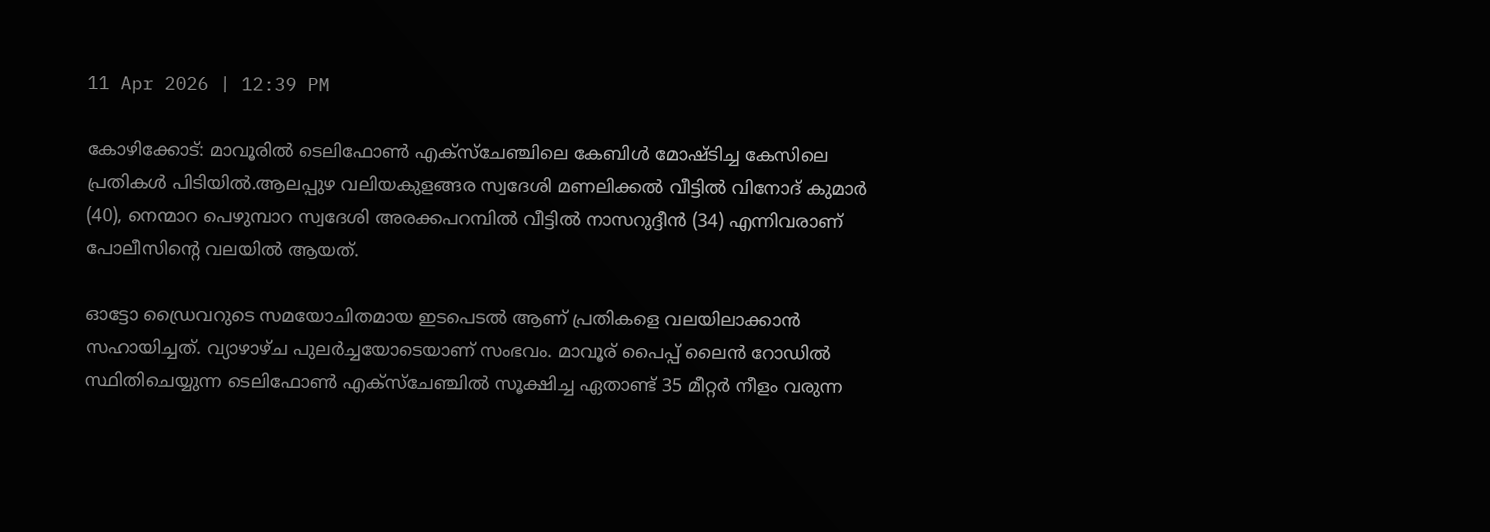11 Apr 2026 | 12:39 PM

കോഴിക്കോട്: മാവൂരിൽ ടെലിഫോൺ എക്സ്ചേഞ്ചിലെ കേബിൾ മോഷ്ടിച്ച കേസിലെ പ്രതികൾ പിടിയിൽ.ആലപ്പുഴ വലിയകുളങ്ങര സ്വദേശി മണലിക്കൽ വീട്ടിൽ വിനോദ് കുമാർ (40), നെന്മാറ പെഴുമ്പാറ സ്വദേശി അരക്കപറമ്പിൽ വീട്ടിൽ നാസറുദ്ദീൻ (34) എന്നിവരാണ് പോലീസിന്റെ വലയിൽ ആയത്.

ഓട്ടോ ഡ്രൈവറുടെ സമയോചിതമായ ഇടപെടൽ ആണ് പ്രതികളെ വലയിലാക്കാൻ സഹായിച്ചത്. വ്യാഴാഴ്ച പുലർച്ചയോടെയാണ് സംഭവം. മാവൂര് പൈപ്പ് ലൈൻ റോഡിൽ സ്ഥിതിചെയ്യുന്ന ടെലിഫോൺ എക്സ്ചേഞ്ചിൽ സൂക്ഷിച്ച ഏതാണ്ട് 35 മീറ്റർ നീളം വരുന്ന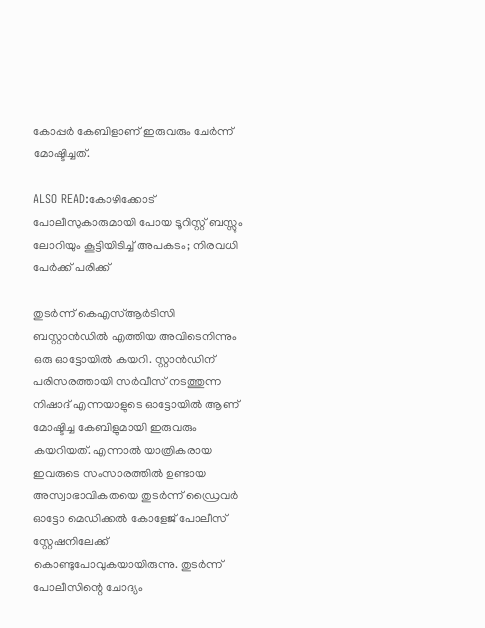കോപ്പർ കേബിളാണ് ഇരുവരും ചേർന്ന് മോഷ്ടിച്ചത്.

ALSO READ:കോഴിക്കോട് പോലീസുകാരുമായി പോയ ടൂറിസ്റ്റ് ബസ്സും ലോറിയും കൂട്ടിയിടിച്ച് അപകടം; നിരവധി പേർക്ക് പരിക്ക്

തുടർന്ന് കെഎസ്ആർടിസി ബസ്റ്റാൻഡിൽ എത്തിയ അവിടെനിന്നും ഒരു ഓട്ടോയിൽ കയറി. സ്റ്റാൻഡിന് പരിസരത്തായി സർവീസ് നടത്തുന്ന നിഷാദ് എന്നയാളുടെ ഓട്ടോയിൽ ആണ് മോഷ്ടിച്ച കേബിളുമായി ഇരുവരും കയറിയത്. എന്നാൽ യാത്രികരായ ഇവരുടെ സംസാരത്തിൽ ഉണ്ടായ അസ്വാഭാവികതയെ തുടർന്ന് ഡ്രൈവർ ഓട്ടോ മെഡിക്കൽ കോളേജ് പോലീസ് സ്റ്റേഷനിലേക്ക് കൊണ്ടുപോവുകയായിരുന്നു. തുടർന്ന് പോലീസിന്റെ ചോദ്യം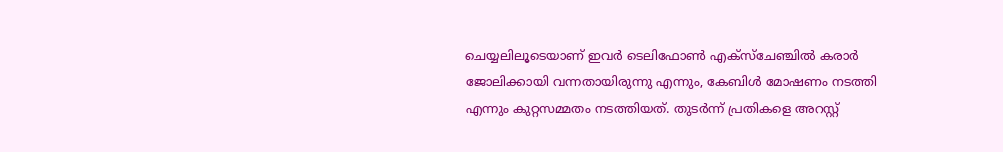ചെയ്യലിലൂടെയാണ് ഇവർ ടെലിഫോൺ എക്സ്ചേഞ്ചിൽ കരാർ ജോലിക്കായി വന്നതായിരുന്നു എന്നും, കേബിൾ മോഷണം നടത്തി എന്നും കുറ്റസമ്മതം നടത്തിയത്. തുടർന്ന് പ്രതികളെ അറസ്റ്റ്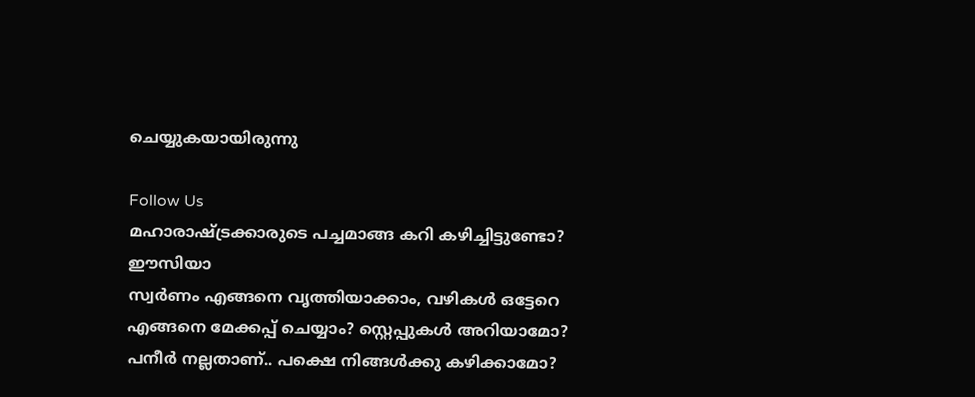ചെയ്യുകയായിരുന്നു

Follow Us
മഹാരാഷ്ട്രക്കാരുടെ പച്ചമാങ്ങ കറി കഴിച്ചിട്ടുണ്ടോ? ഈസിയാ
സ്വർണം എങ്ങനെ വൃത്തിയാക്കാം, വഴികൾ ഒട്ടേറെ
എങ്ങനെ മേക്കപ്പ് ചെയ്യാം? സ്റ്റെപ്പുകള്‍ അറിയാമോ?
പനീർ നല്ലതാണ്.. പക്ഷെ നിങ്ങൾക്കു കഴിക്കാമോ?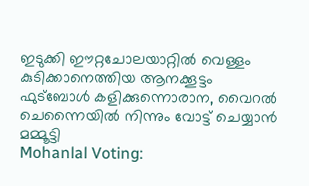ഇടുക്കി ഈറ്റചോലയാറ്റിൽ വെള്ളം കുടിക്കാനെത്തിയ ആനക്കൂട്ടം
ഫുട്ബോൾ കളിക്കുന്നൊരാന, വൈറൽ
ചെന്നൈയിൽ നിന്നും വോട്ട് ചെയ്യാൻ മമ്മൂട്ടി
Mohanlal Voting: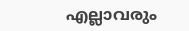എല്ലാവരും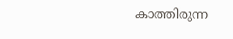കാത്തിരുന്ന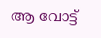ആ വോട്ട്